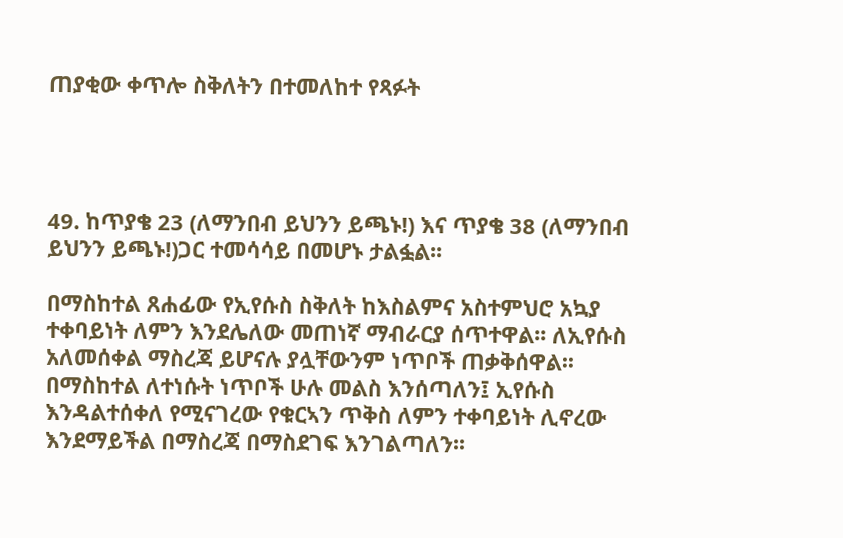ጠያቂው ቀጥሎ ስቅለትን በተመለከተ የጻፉት




49. ከጥያቄ 23 (ለማንበብ ይህንን ይጫኑ!) እና ጥያቄ 38 (ለማንበብ ይህንን ይጫኑ!)ጋር ተመሳሳይ በመሆኑ ታልፏል፡፡

በማስከተል ጸሐፊው የኢየሱስ ስቅለት ከእስልምና አስተምህሮ አኳያ ተቀባይነት ለምን እንደሌለው መጠነኛ ማብራርያ ሰጥተዋል፡፡ ለኢየሱስ አለመሰቀል ማስረጃ ይሆናሉ ያሏቸውንም ነጥቦች ጠቃቅሰዋል፡፡ በማስከተል ለተነሱት ነጥቦች ሁሉ መልስ እንሰጣለን፤ ኢየሱስ እንዳልተሰቀለ የሚናገረው የቁርኣን ጥቅስ ለምን ተቀባይነት ሊኖረው እንደማይችል በማስረጃ በማስደገፍ እንገልጣለን፡፡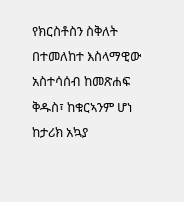የክርስቶስን ስቅለት በተመለከተ እስላማዊው አስተሳሰብ ከመጽሐፍ ቅዱስ፣ ከቁርኣንም ሆነ ከታሪክ አኳያ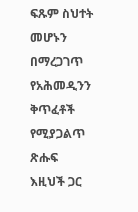ፍጹም ስህተት መሆኑን በማረጋገጥ የአሕመዲንን ቅጥፈቶች የሚያጋልጥ ጽሑፍ እዚህች ጋር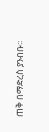ጠቅ በማድረስ ያንብቡ፡፡